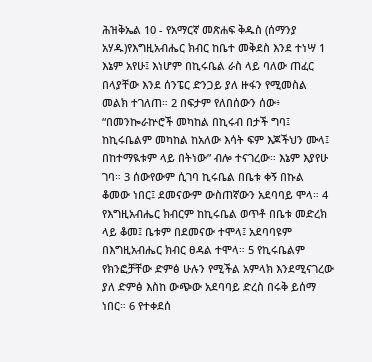ሕዝቅኤል 10 - የአማርኛ መጽሐፍ ቅዱስ (ሰማንያ አሃዱ)የእግዚአብሔር ክብር ከቤተ መቅደስ እንደ ተነሣ 1 እኔም አየሁ፤ እነሆም በኪሩቤል ራስ ላይ ባለው ጠፈር በላያቸው እንደ ሰንፔር ድንጋይ ያለ ዙፋን የሚመስል መልክ ተገለጠ። 2 በፍታም የለበሰውን ሰው፥ “በመንኰራኵሮች መካከል በኪሩብ በታች ግባ፤ ከኪሩቤልም መካከል ከአለው እሳት ፍም እጆችህን ሙላ፤ በከተማዪቱም ላይ በትነው” ብሎ ተናገረው። እኔም እያየሁ ገባ። 3 ሰውየውም ሲገባ ኪሩቤል በቤቱ ቀኝ በኩል ቆመው ነበር፤ ደመናውም ውስጠኛውን አደባባይ ሞላ። 4 የእግዚአብሔር ክብርም ከኪሩቤል ወጥቶ በቤቱ መድረክ ላይ ቆመ፤ ቤቱም በደመናው ተሞላ፤ አደባባዩም በእግዚአብሔር ክብር ፀዳል ተሞላ። 5 የኪሩቤልም የክንፎቻቸው ድምፅ ሁሉን የሚችል አምላክ እንደሚናገረው ያለ ድምፅ እስከ ውጭው አደባባይ ድረስ በሩቅ ይሰማ ነበር። 6 የተቀደሰ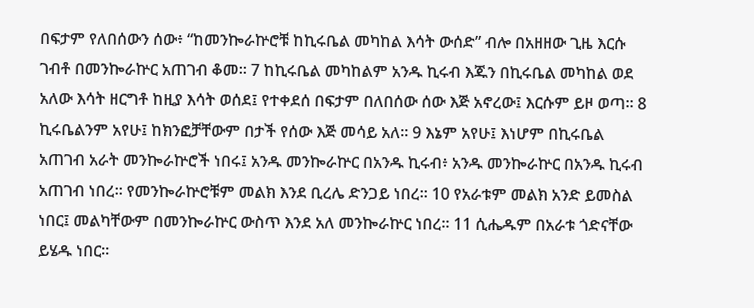በፍታም የለበሰውን ሰው፥ “ከመንኰራኵሮቹ ከኪሩቤል መካከል እሳት ውሰድ” ብሎ በአዘዘው ጊዜ እርሱ ገብቶ በመንኰራኵር አጠገብ ቆመ። 7 ከኪሩቤል መካከልም አንዱ ኪሩብ እጁን በኪሩቤል መካከል ወደ አለው እሳት ዘርግቶ ከዚያ እሳት ወሰደ፤ የተቀደሰ በፍታም በለበሰው ሰው እጅ አኖረው፤ እርሱም ይዞ ወጣ። 8 ኪሩቤልንም አየሁ፤ ከክንፎቻቸውም በታች የሰው እጅ መሳይ አለ። 9 እኔም አየሁ፤ እነሆም በኪሩቤል አጠገብ አራት መንኰራኵሮች ነበሩ፤ አንዱ መንኰራኵር በአንዱ ኪሩብ፥ አንዱ መንኰራኵር በአንዱ ኪሩብ አጠገብ ነበረ። የመንኰራኵሮቹም መልክ እንደ ቢረሌ ድንጋይ ነበረ። 10 የአራቱም መልክ አንድ ይመስል ነበር፤ መልካቸውም በመንኰራኵር ውስጥ እንደ አለ መንኰራኵር ነበረ። 11 ሲሔዱም በአራቱ ጎድናቸው ይሄዱ ነበር።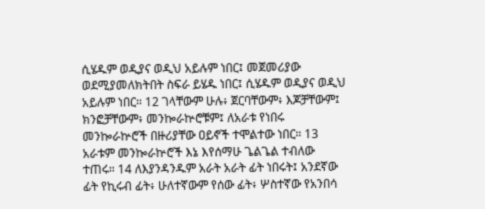ሲሄዱም ወዲያና ወዲህ አይሉም ነበር፤ መጀመሪያው ወደሚያመለክትበት ስፍራ ይሄዱ ነበር፤ ሲሄዱም ወዲያና ወዲህ አይሉም ነበር። 12 ገላቸውም ሁሉ፥ ጀርባቸውም፥ እጆቻቸውም፤ ክንፎቻቸውም፥ መንኰራኵሮቹም፤ ለአራቱ የነበሩ መንኰራኵሮች በዙሪያቸው ዐይኖች ተሞልተው ነበር። 13 አራቱም መንኰራኵሮች እኔ እየሰማሁ ጌልጌል ተብለው ተጠሩ። 14 ለእያንዳንዱም አራት አራት ፊት ነበሩት፤ አንደኛው ፊት የኪሩብ ፊት፥ ሁለተኛውም የሰው ፊት፥ ሦስተኛው የአንበሳ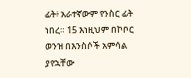ፊት፥ አራተኛውም የንስር ፊት ነበረ። 15 እነዚህም በኮቦር ወንዝ በእንስሶች አምሳል ያየኋቸው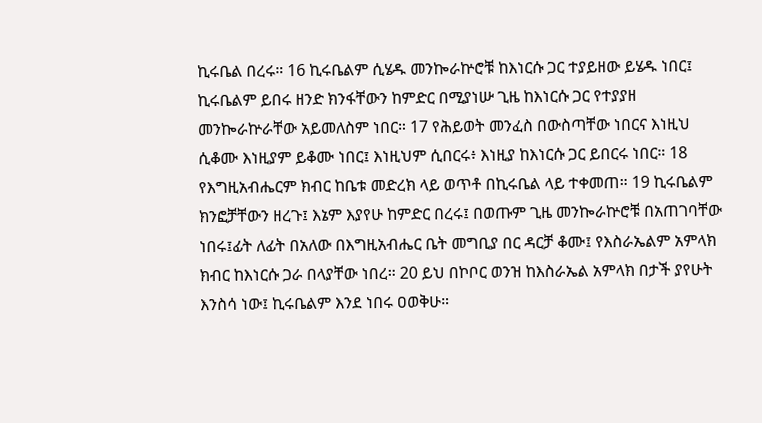ኪሩቤል በረሩ። 16 ኪሩቤልም ሲሄዱ መንኰራኵሮቹ ከእነርሱ ጋር ተያይዘው ይሄዱ ነበር፤ ኪሩቤልም ይበሩ ዘንድ ክንፋቸውን ከምድር በሚያነሡ ጊዜ ከእነርሱ ጋር የተያያዘ መንኰራኵራቸው አይመለስም ነበር። 17 የሕይወት መንፈስ በውስጣቸው ነበርና እነዚህ ሲቆሙ እነዚያም ይቆሙ ነበር፤ እነዚህም ሲበርሩ፥ እነዚያ ከእነርሱ ጋር ይበርሩ ነበር። 18 የእግዚአብሔርም ክብር ከቤቱ መድረክ ላይ ወጥቶ በኪሩቤል ላይ ተቀመጠ። 19 ኪሩቤልም ክንፎቻቸውን ዘረጉ፤ እኔም እያየሁ ከምድር በረሩ፤ በወጡም ጊዜ መንኰራኵሮቹ በአጠገባቸው ነበሩ፤ፊት ለፊት በአለው በእግዚአብሔር ቤት መግቢያ በር ዳርቻ ቆሙ፤ የእስራኤልም አምላክ ክብር ከእነርሱ ጋራ በላያቸው ነበረ። 20 ይህ በኮቦር ወንዝ ከእስራኤል አምላክ በታች ያየሁት እንስሳ ነው፤ ኪሩቤልም እንደ ነበሩ ዐወቅሁ።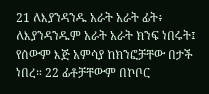21 ለእያንዳንዱ አራት አራት ፊት፥ ለእያንዳንዱም አራት አራት ክንፍ ነበሩት፤ የሰውም እጅ አምሳያ ከክንፎቻቸው በታች ነበረ። 22 ፊቶቻቸውም በኮቦር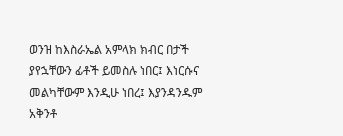ወንዝ ከእስራኤል አምላክ ክብር በታች ያየኋቸውን ፊቶች ይመስሉ ነበር፤ እነርሱና መልካቸውም እንዲሁ ነበረ፤ እያንዳንዱም አቅንቶ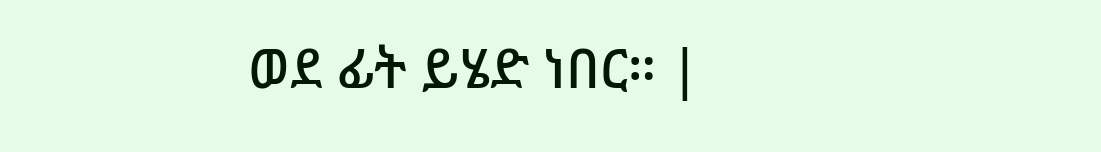ወደ ፊት ይሄድ ነበር። |